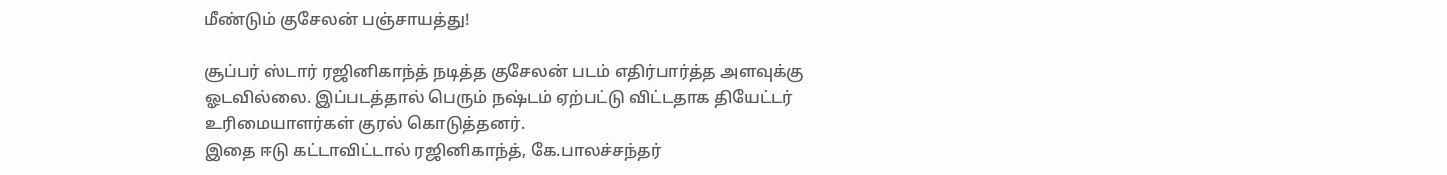மீண்டும் குசேலன் பஞ்சாயத்து!

சூப்பர் ஸ்டார் ரஜினிகாந்த் நடித்த குசேலன் படம் எதிர்பார்த்த அளவுக்கு ஓடவில்லை. இப்படத்தால் பெரும் நஷ்டம் ஏற்பட்டு விட்டதாக தியேட்டர் உரிமையாளர்கள் குரல் கொடுத்தனர்.
இதை ஈடு கட்டாவிட்டால் ரஜினிகாந்த், கே.பாலச்சந்தர்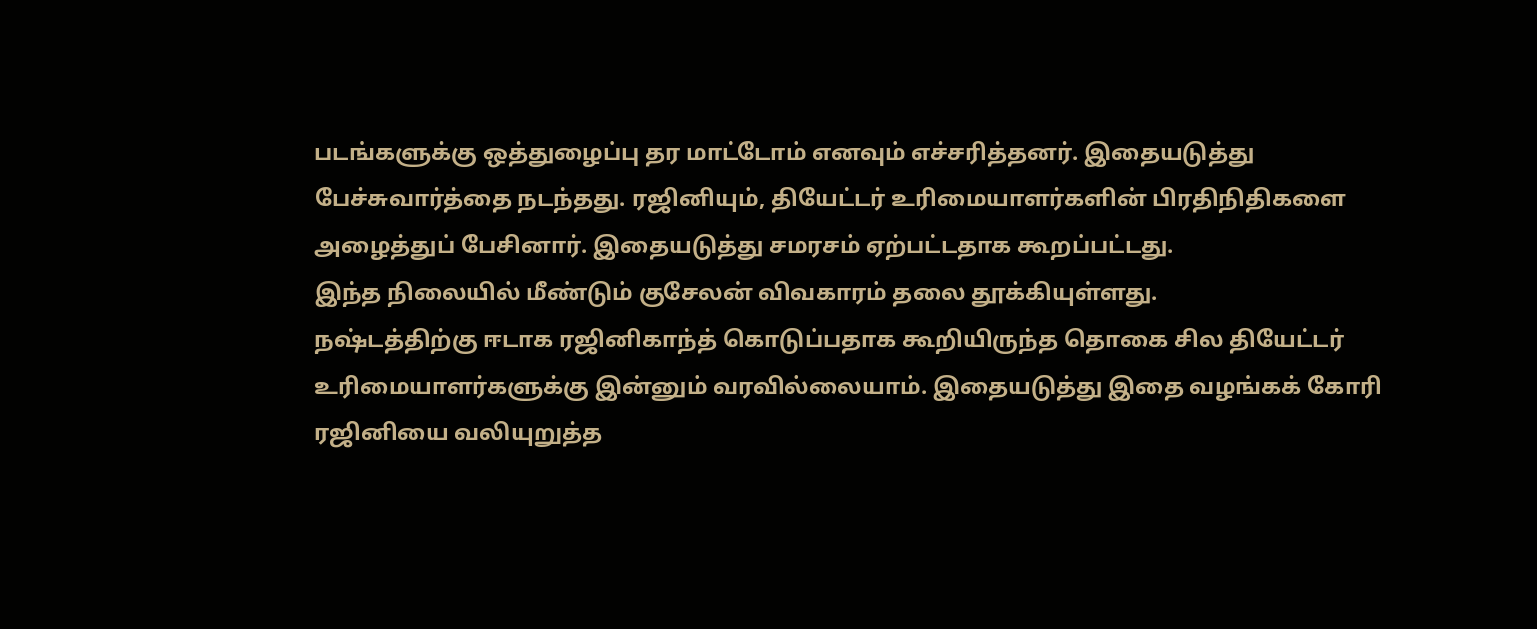படங்களுக்கு ஒத்துழைப்பு தர மாட்டோம் எனவும் எச்சரித்தனர். இதையடுத்து பேச்சுவார்த்தை நடந்தது. ரஜினியும், தியேட்டர் உரிமையாளர்களின் பிரதிநிதிகளை அழைத்துப் பேசினார். இதையடுத்து சமரசம் ஏற்பட்டதாக கூறப்பட்டது.
இந்த நிலையில் மீண்டும் குசேலன் விவகாரம் தலை தூக்கியுள்ளது.
நஷ்டத்திற்கு ஈடாக ரஜினிகாந்த் கொடுப்பதாக கூறியிருந்த தொகை சில தியேட்டர் உரிமையாளர்களுக்கு இன்னும் வரவில்லையாம். இதையடுத்து இதை வழங்கக் கோரி ரஜினியை வலியுறுத்த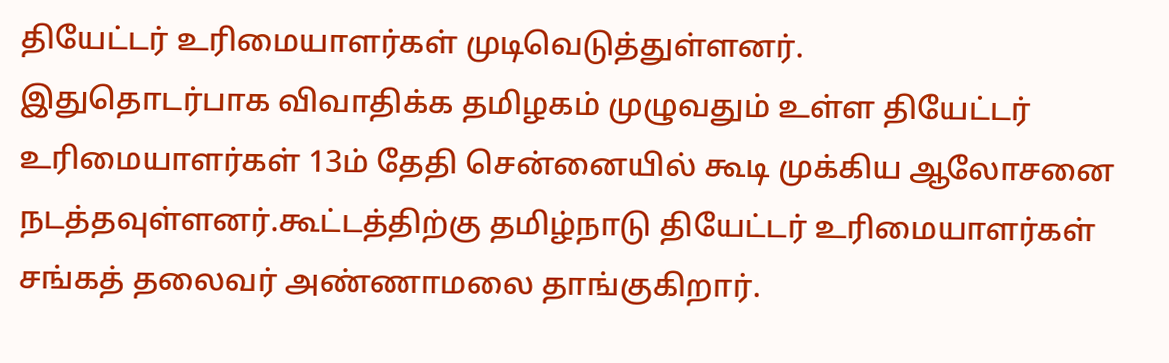தியேட்டர் உரிமையாளர்கள் முடிவெடுத்துள்ளனர்.
இதுதொடர்பாக விவாதிக்க தமிழகம் முழுவதும் உள்ள தியேட்டர் உரிமையாளர்கள் 13ம் தேதி சென்னையில் கூடி முக்கிய ஆலோசனை நடத்தவுள்ளனர்.கூட்டத்திற்கு தமிழ்நாடு தியேட்டர் உரிமையாளர்கள் சங்கத் தலைவர் அண்ணாமலை தாங்குகிறார்.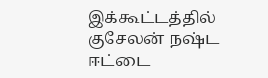இக்கூட்டத்தில் குசேலன் நஷ்ட ஈட்டை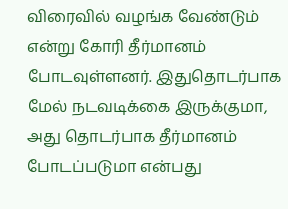விரைவில் வழங்க வேண்டும் என்று கோரி தீர்மானம் போடவுள்ளனர். இதுதொடர்பாக மேல் நடவடிக்கை இருக்குமா, அது தொடர்பாக தீர்மானம் போடப்படுமா என்பது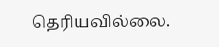தெரியவில்லை.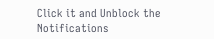Click it and Unblock the Notifications